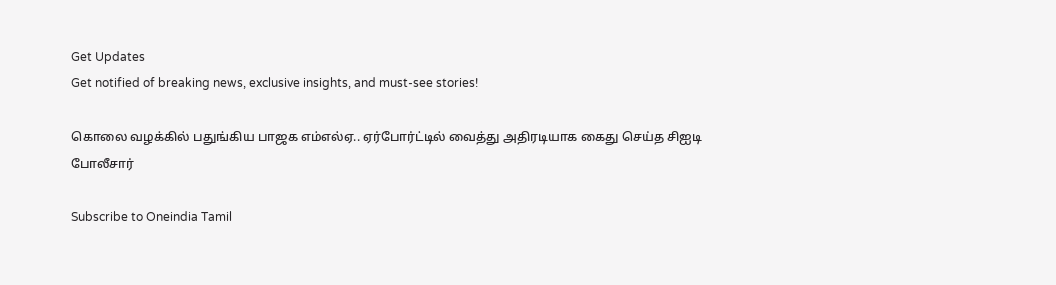Get Updates
Get notified of breaking news, exclusive insights, and must-see stories!

கொலை வழக்கில் பதுங்கிய பாஜக எம்எல்ஏ.. ஏர்போர்ட்டில் வைத்து அதிரடியாக கைது செய்த சிஐடி போலீசார்

Subscribe to Oneindia Tamil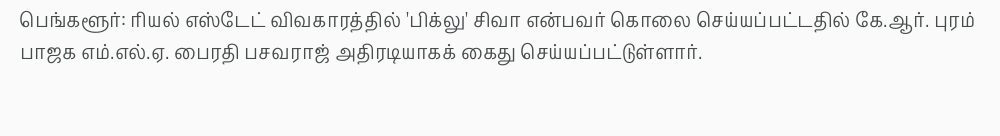பெங்களூர்: ரியல் எஸ்டேட் விவகாரத்தில் 'பிக்லு' சிவா என்பவர் கொலை செய்யப்பட்டதில் கே.ஆர். புரம் பாஜக எம்.எல்.ஏ. பைரதி பசவராஜ் அதிரடியாகக் கைது செய்யப்பட்டுள்ளார்.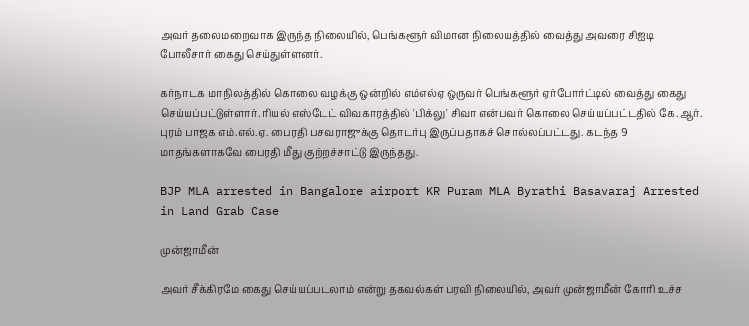அவர் தலைமறைவாக இருந்த நிலையில், பெங்களூர் விமான நிலையத்தில் வைத்து அவரை சிஐடி போலீசார் கைது செய்துள்ளனர்.

கர்நாடக மாநிலத்தில் கொலை வழக்கு ஒன்றில் எம்எல்ஏ ஒருவர் பெங்களூர் ஏர்போர்ட்டில் வைத்து கைது செய்யப்பட்டுள்ளார். ரியல் எஸ்டேட் விவகாரத்தில் 'பிக்லு' சிவா என்பவர் கொலை செய்யப்பட்டதில் கே.ஆர். புரம் பாஜக எம்.எல்.ஏ. பைரதி பசவராஜுக்கு தொடர்பு இருப்பதாகச் சொல்லப்பட்டது. கடந்த 9 மாதங்களாகவே பைரதி மீது குற்றச்சாட்டு இருந்தது.

BJP MLA arrested in Bangalore airport KR Puram MLA Byrathi Basavaraj Arrested in Land Grab Case

முன்ஜாமீன்

அவர் சீக்கிரமே கைது செய்யப்படலாம் என்று தகவல்கள் பரவி நிலையில், அவர் முன்ஜாமீன் கோரி உச்ச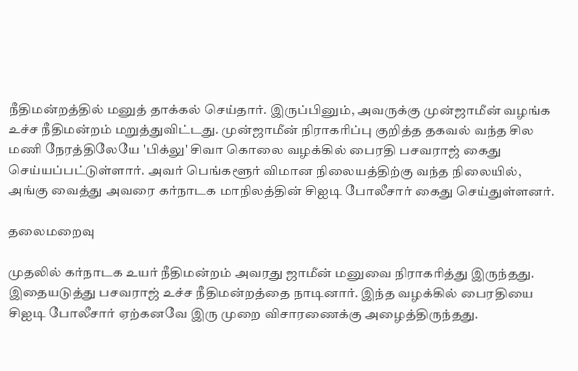நீதிமன்றத்தில் மனுத் தாக்கல் செய்தார். இருப்பினும், அவருக்கு முன்ஜாமீன் வழங்க உச்ச நீதிமன்றம் மறுத்துவிட்டது. முன்ஜாமீன் நிராகரிப்பு குறித்த தகவல் வந்த சில மணி நேரத்திலேயே 'பிக்லு' சிவா கொலை வழக்கில் பைரதி பசவராஜ் கைது செய்யப்பட்டுள்ளார். அவர் பெங்களூர் விமான நிலையத்திற்கு வந்த நிலையில், அங்கு வைத்து அவரை கர்நாடக மாநிலத்தின் சிஐடி போலீசார் கைது செய்துள்ளனர்.

தலைமறைவு

முதலில் கர்நாடக உயர் நீதிமன்றம் அவரது ஜாமீன் மனுவை நிராகரித்து இருந்தது. இதையடுத்து பசவராஜ் உச்ச நீதிமன்றத்தை நாடினார். இந்த வழக்கில் பைரதியை சிஐடி போலீசார் ஏற்கனவே இரு முறை விசாரணைக்கு அழைத்திருந்தது.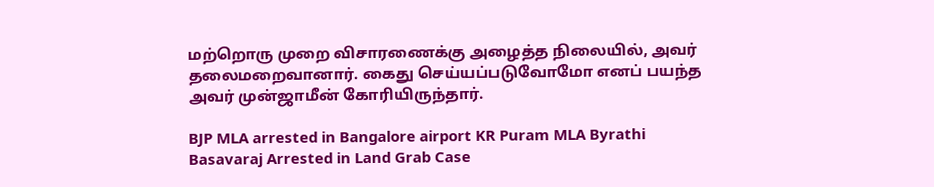மற்றொரு முறை விசாரணைக்கு அழைத்த நிலையில், அவர் தலைமறைவானார். கைது செய்யப்படுவோமோ எனப் பயந்த அவர் முன்ஜாமீன் கோரியிருந்தார்.

BJP MLA arrested in Bangalore airport KR Puram MLA Byrathi Basavaraj Arrested in Land Grab Case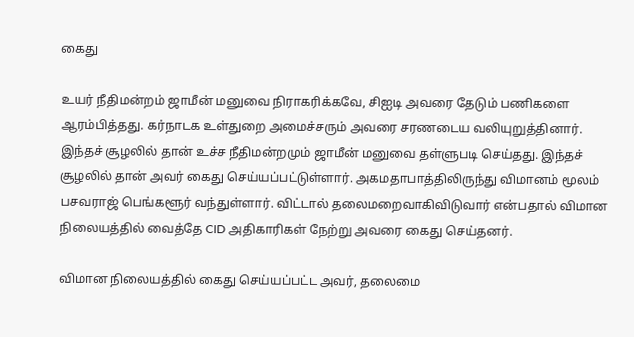கைது

உயர் நீதிமன்றம் ஜாமீன் மனுவை நிராகரிக்கவே, சிஐடி அவரை தேடும் பணிகளை ஆரம்பித்தது. கர்நாடக உள்துறை அமைச்சரும் அவரை சரணடைய வலியுறுத்தினார். இந்தச் சூழலில் தான் உச்ச நீதிமன்றமும் ஜாமீன் மனுவை தள்ளுபடி செய்தது. இந்தச் சூழலில் தான் அவர் கைது செய்யப்பட்டுள்ளார். அகமதாபாத்திலிருந்து விமானம் மூலம் பசவராஜ் பெங்களூர் வந்துள்ளார். விட்டால் தலைமறைவாகிவிடுவார் என்பதால் விமான நிலையத்தில் வைத்தே CID அதிகாரிகள் நேற்று அவரை கைது செய்தனர்.

விமான நிலையத்தில் கைது செய்யப்பட்ட அவர், தலைமை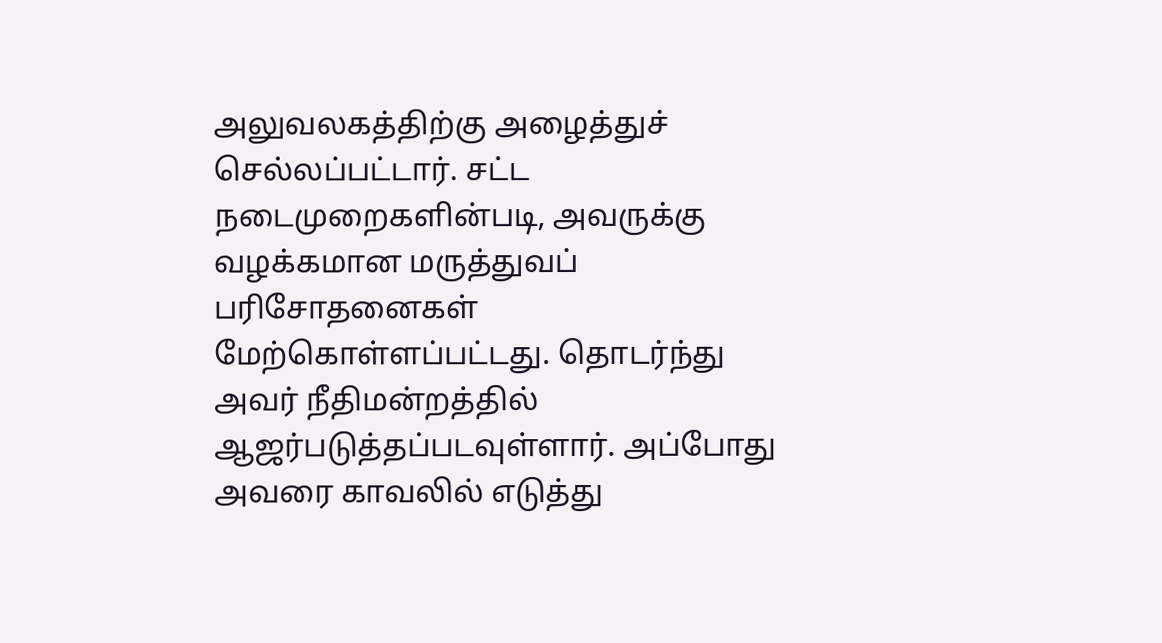அலுவலகத்திற்கு அழைத்துச் செல்லப்பட்டார். சட்ட நடைமுறைகளின்படி, அவருக்கு வழக்கமான மருத்துவப் பரிசோதனைகள் மேற்கொள்ளப்பட்டது. தொடர்ந்து அவர் நீதிமன்றத்தில் ஆஜர்படுத்தப்படவுள்ளார். அப்போது அவரை காவலில் எடுத்து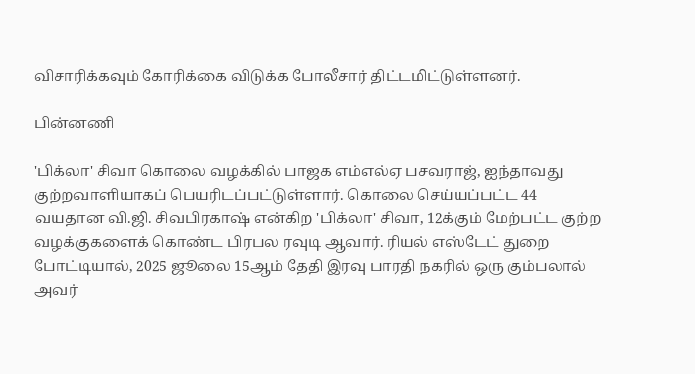விசாரிக்கவும் கோரிக்கை விடுக்க போலீசார் திட்டமிட்டுள்ளனர்.

பின்னணி

'பிக்லா' சிவா கொலை வழக்கில் பாஜக எம்எல்ஏ பசவராஜ், ஐந்தாவது குற்றவாளியாகப் பெயரிடப்பட்டுள்ளார். கொலை செய்யப்பட்ட 44 வயதான வி.ஜி. சிவபிரகாஷ் என்கிற 'பிக்லா' சிவா, 12க்கும் மேற்பட்ட குற்ற வழக்குகளைக் கொண்ட பிரபல ரவுடி ஆவார். ரியல் எஸ்டேட் துறை போட்டியால், 2025 ஜூலை 15ஆம் தேதி இரவு பாரதி நகரில் ஒரு கும்பலால் அவர்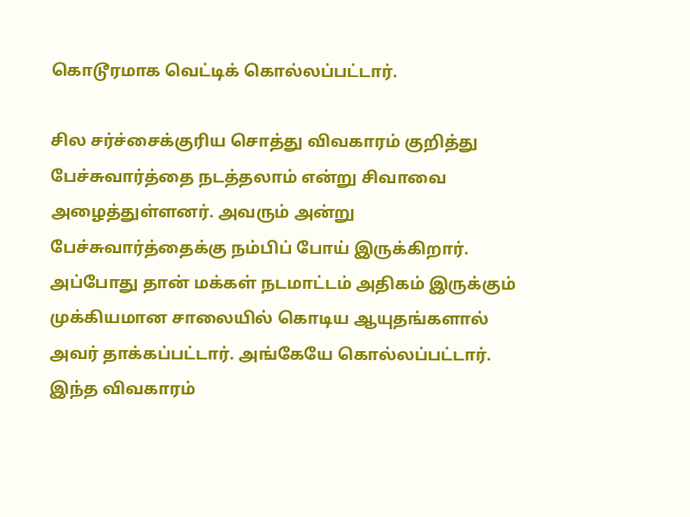கொடூரமாக வெட்டிக் கொல்லப்பட்டார்.

சில சர்ச்சைக்குரிய சொத்து விவகாரம் குறித்து பேச்சுவார்த்தை நடத்தலாம் என்று சிவாவை அழைத்துள்ளனர். அவரும் அன்று பேச்சுவார்த்தைக்கு நம்பிப் போய் இருக்கிறார். அப்போது தான் மக்கள் நடமாட்டம் அதிகம் இருக்கும் முக்கியமான சாலையில் கொடிய ஆயுதங்களால் அவர் தாக்கப்பட்டார். அங்கேயே கொல்லப்பட்டார். இந்த விவகாரம்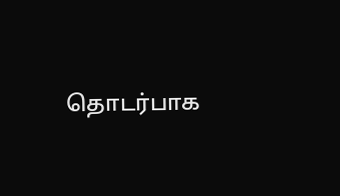தொடர்பாக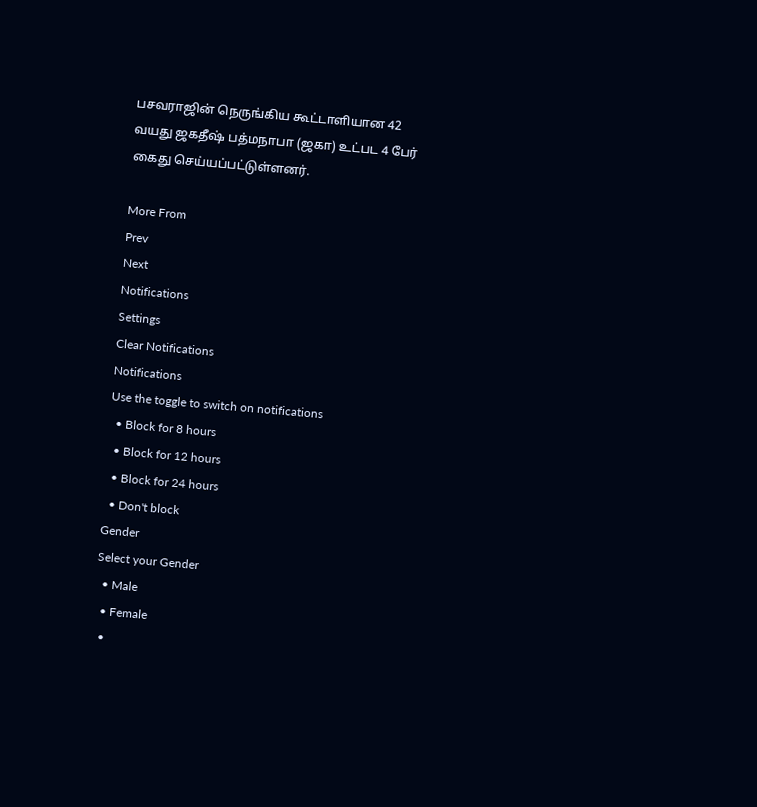பசவராஜின் நெருங்கிய கூட்டாளியான 42 வயது ஜகதீஷ் பத்மநாபா (ஜகா) உட்பட 4 பேர் கைது செய்யப்பட்டுள்ளனர்.

More From
Prev
Next
Notifications
Settings
Clear Notifications
Notifications
Use the toggle to switch on notifications
  • Block for 8 hours
  • Block for 12 hours
  • Block for 24 hours
  • Don't block
Gender
Select your Gender
  • Male
  • Female
  •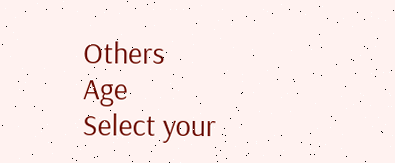Others
Age
Select your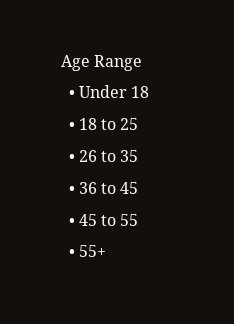Age Range
  • Under 18
  • 18 to 25
  • 26 to 35
  • 36 to 45
  • 45 to 55
  • 55+